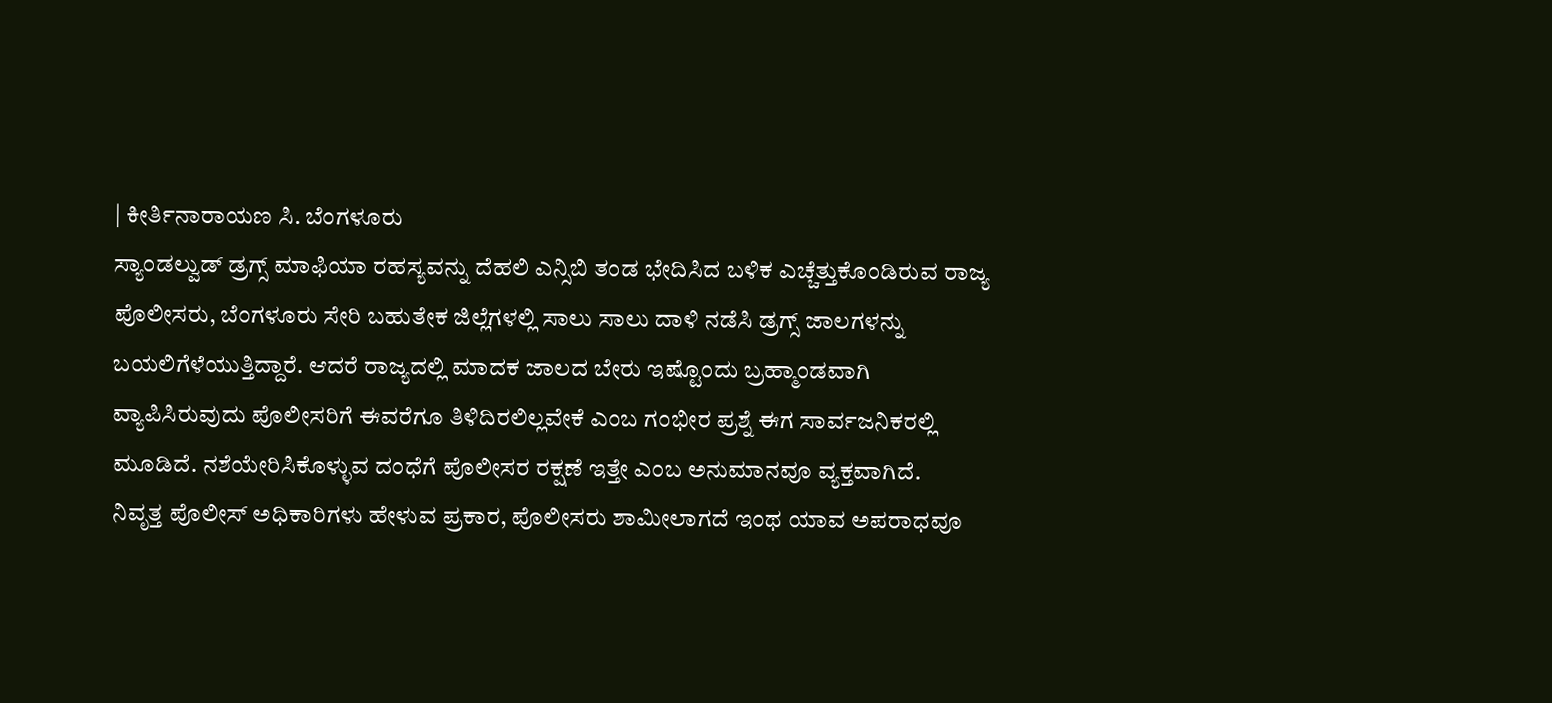| ಕೀರ್ತಿನಾರಾಯಣ ಸಿ. ಬೆಂಗಳೂರು
ಸ್ಯಾಂಡಲ್ವುಡ್ ಡ್ರಗ್ಸ್ ಮಾಫಿಯಾ ರಹಸ್ಯವನ್ನು ದೆಹಲಿ ಎನ್ಸಿಬಿ ತಂಡ ಭೇದಿಸಿದ ಬಳಿಕ ಎಚ್ಚೆತ್ತುಕೊಂಡಿರುವ ರಾಜ್ಯ ಪೊಲೀಸರು, ಬೆಂಗಳೂರು ಸೇರಿ ಬಹುತೇಕ ಜಿಲ್ಲೆಗಳಲ್ಲಿ ಸಾಲು ಸಾಲು ದಾಳಿ ನಡೆಸಿ ಡ್ರಗ್ಸ್ ಜಾಲಗಳನ್ನು ಬಯಲಿಗೆಳೆಯುತ್ತಿದ್ದಾರೆ. ಆದರೆ ರಾಜ್ಯದಲ್ಲಿ ಮಾದಕ ಜಾಲದ ಬೇರು ಇಷ್ಟೊಂದು ಬ್ರಹ್ಮಾಂಡವಾಗಿ ವ್ಯಾಪಿಸಿರುವುದು ಪೊಲೀಸರಿಗೆ ಈವರೆಗೂ ತಿಳಿದಿರಲಿಲ್ಲವೇಕೆ ಎಂಬ ಗಂಭೀರ ಪ್ರಶ್ನೆ ಈಗ ಸಾರ್ವಜನಿಕರಲ್ಲಿ ಮೂಡಿದೆ. ನಶೆಯೇರಿಸಿಕೊಳ್ಳುವ ದಂಧೆಗೆ ಪೊಲೀಸರ ರಕ್ಷಣೆ ಇತ್ತೇ ಎಂಬ ಅನುಮಾನವೂ ವ್ಯಕ್ತವಾಗಿದೆ.
ನಿವೃತ್ತ ಪೊಲೀಸ್ ಅಧಿಕಾರಿಗಳು ಹೇಳುವ ಪ್ರಕಾರ, ಪೊಲೀಸರು ಶಾಮೀಲಾಗದೆ ಇಂಥ ಯಾವ ಅಪರಾಧವೂ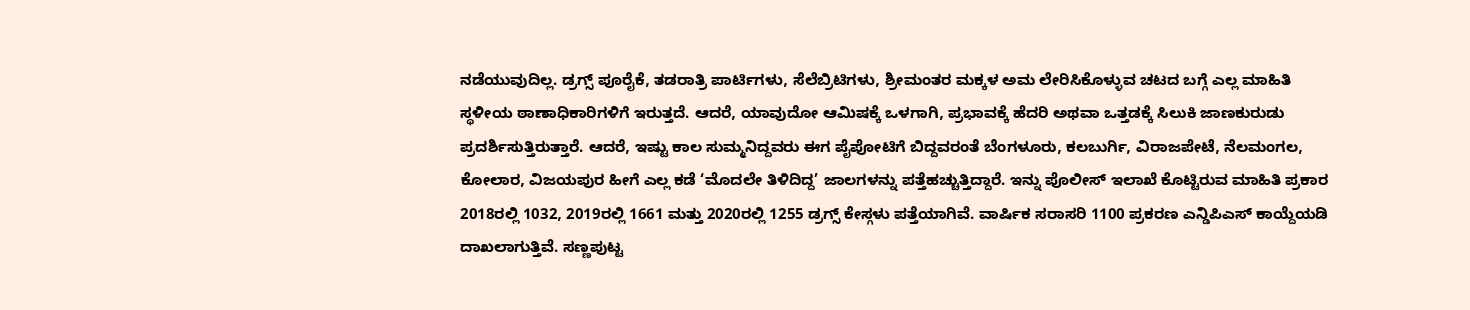ನಡೆಯುವುದಿಲ್ಲ. ಡ್ರಗ್ಸ್ ಪೂರೈಕೆ, ತಡರಾತ್ರಿ ಪಾರ್ಟಿಗಳು, ಸೆಲೆಬ್ರಿಟಿಗಳು, ಶ್ರೀಮಂತರ ಮಕ್ಕಳ ಅಮ ಲೇರಿಸಿಕೊಳ್ಳುವ ಚಟದ ಬಗ್ಗೆ ಎಲ್ಲ ಮಾಹಿತಿ ಸ್ಥಳೀಯ ಠಾಣಾಧಿಕಾರಿಗಳಿಗೆ ಇರುತ್ತದೆ. ಆದರೆ, ಯಾವುದೋ ಆಮಿಷಕ್ಕೆ ಒಳಗಾಗಿ, ಪ್ರಭಾವಕ್ಕೆ ಹೆದರಿ ಅಥವಾ ಒತ್ತಡಕ್ಕೆ ಸಿಲುಕಿ ಜಾಣಕುರುಡು ಪ್ರದರ್ಶಿಸುತ್ತಿರುತ್ತಾರೆ. ಆದರೆ, ಇಷ್ಟು ಕಾಲ ಸುಮ್ಮನಿದ್ದವರು ಈಗ ಪೈಪೋಟಿಗೆ ಬಿದ್ದವರಂತೆ ಬೆಂಗಳೂರು, ಕಲಬುರ್ಗಿ, ವಿರಾಜಪೇಟೆ, ನೆಲಮಂಗಲ, ಕೋಲಾರ, ವಿಜಯಪುರ ಹೀಗೆ ಎಲ್ಲ ಕಡೆ ‘ಮೊದಲೇ ತಿಳಿದಿದ್ದ’ ಜಾಲಗಳನ್ನು ಪತ್ತೆಹಚ್ಚುತ್ತಿದ್ದಾರೆ. ಇನ್ನು ಪೊಲೀಸ್ ಇಲಾಖೆ ಕೊಟ್ಟಿರುವ ಮಾಹಿತಿ ಪ್ರಕಾರ 2018ರಲ್ಲಿ 1032, 2019ರಲ್ಲಿ 1661 ಮತ್ತು 2020ರಲ್ಲಿ 1255 ಡ್ರಗ್ಸ್ ಕೇಸ್ಗಳು ಪತ್ತೆಯಾಗಿವೆ. ವಾರ್ಷಿಕ ಸರಾಸರಿ 1100 ಪ್ರಕರಣ ಎನ್ಡಿಪಿಎಸ್ ಕಾಯ್ದೆಯಡಿ ದಾಖಲಾಗುತ್ತಿವೆ. ಸಣ್ಣಪುಟ್ಟ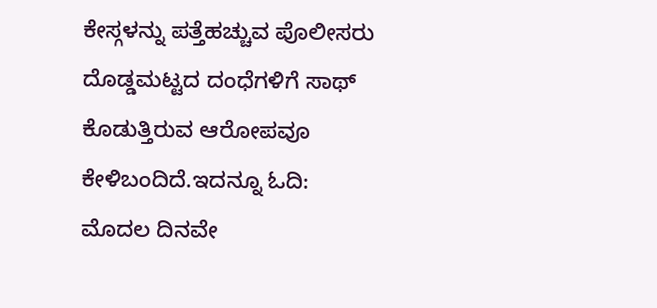ಕೇಸ್ಗಳನ್ನು ಪತ್ತೆಹಚ್ಚುವ ಪೊಲೀಸರು ದೊಡ್ಡಮಟ್ಟದ ದಂಧೆಗಳಿಗೆ ಸಾಥ್ ಕೊಡುತ್ತಿರುವ ಆರೋಪವೂ ಕೇಳಿಬಂದಿದೆ.ಇದನ್ನೂ ಓದಿ:
ಮೊದಲ ದಿನವೇ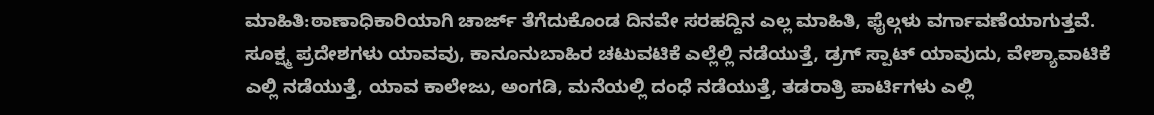ಮಾಹಿತಿ:ಠಾಣಾಧಿಕಾರಿಯಾಗಿ ಚಾರ್ಜ್ ತೆಗೆದುಕೊಂಡ ದಿನವೇ ಸರಹದ್ದಿನ ಎಲ್ಲ ಮಾಹಿತಿ, ಫೈಲ್ಗಳು ವರ್ಗಾವಣೆಯಾಗುತ್ತವೆ. ಸೂಕ್ಷ್ಮ ಪ್ರದೇಶಗಳು ಯಾವವು, ಕಾನೂನುಬಾಹಿರ ಚಟುವಟಿಕೆ ಎಲ್ಲೆಲ್ಲಿ ನಡೆಯುತ್ತೆ, ಡ್ರಗ್ ಸ್ಪಾಟ್ ಯಾವುದು, ವೇಶ್ಯಾವಾಟಿಕೆ ಎಲ್ಲಿ ನಡೆಯುತ್ತೆ, ಯಾವ ಕಾಲೇಜು, ಅಂಗಡಿ, ಮನೆಯಲ್ಲಿ ದಂಧೆ ನಡೆಯುತ್ತೆ, ತಡರಾತ್ರಿ ಪಾರ್ಟಿಗಳು ಎಲ್ಲಿ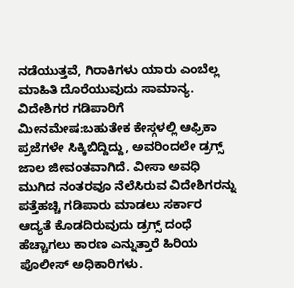ನಡೆಯುತ್ತವೆ, ಗಿರಾಕಿಗಳು ಯಾರು ಎಂಬೆಲ್ಲ ಮಾಹಿತಿ ದೊರೆಯುವುದು ಸಾಮಾನ್ಯ.
ವಿದೇಶಿಗರ ಗಡಿಪಾರಿಗೆ ಮೀನಮೇಷ:ಬಹುತೇಕ ಕೇಸ್ಗಳಲ್ಲಿ ಆಫ್ರಿಕಾ ಪ್ರಜೆಗಳೇ ಸಿಕ್ಕಿಬಿದ್ದಿದ್ದು, ಅವರಿಂದಲೇ ಡ್ರಗ್ಸ್ ಜಾಲ ಜೀವಂತವಾಗಿದೆ. ವೀಸಾ ಅವಧಿ ಮುಗಿದ ನಂತರವೂ ನೆಲೆಸಿರುವ ವಿದೇಶಿಗರನ್ನು ಪತ್ತೆಹಚ್ಚಿ ಗಡಿಪಾರು ಮಾಡಲು ಸರ್ಕಾರ ಆದ್ಯತೆ ಕೊಡದಿರುವುದು ಡ್ರಗ್ಸ್ ದಂಧೆ ಹೆಚ್ಚಾಗಲು ಕಾರಣ ಎನ್ನುತ್ತಾರೆ ಹಿರಿಯ ಪೊಲೀಸ್ ಅಧಿಕಾರಿಗಳು.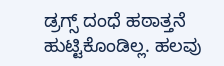ಡ್ರಗ್ಸ್ ದಂಧೆ ಹಠಾತ್ತನೆ ಹುಟ್ಟಿಕೊಂಡಿಲ್ಲ. ಹಲವು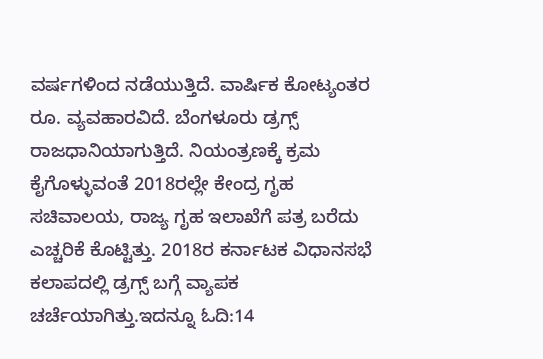ವರ್ಷಗಳಿಂದ ನಡೆಯುತ್ತಿದೆ. ವಾರ್ಷಿಕ ಕೋಟ್ಯಂತರ ರೂ. ವ್ಯವಹಾರವಿದೆ. ಬೆಂಗಳೂರು ಡ್ರಗ್ಸ್ ರಾಜಧಾನಿಯಾಗುತ್ತಿದೆ. ನಿಯಂತ್ರಣಕ್ಕೆ ಕ್ರಮ ಕೈಗೊಳ್ಳುವಂತೆ 2018ರಲ್ಲೇ ಕೇಂದ್ರ ಗೃಹ ಸಚಿವಾಲಯ, ರಾಜ್ಯ ಗೃಹ ಇಲಾಖೆಗೆ ಪತ್ರ ಬರೆದು ಎಚ್ಚರಿಕೆ ಕೊಟ್ಟಿತ್ತು. 2018ರ ಕರ್ನಾಟಕ ವಿಧಾನಸಭೆ ಕಲಾಪದಲ್ಲಿ ಡ್ರಗ್ಸ್ ಬಗ್ಗೆ ವ್ಯಾಪಕ ಚರ್ಚೆಯಾಗಿತ್ತು.ಇದನ್ನೂ ಓದಿ:14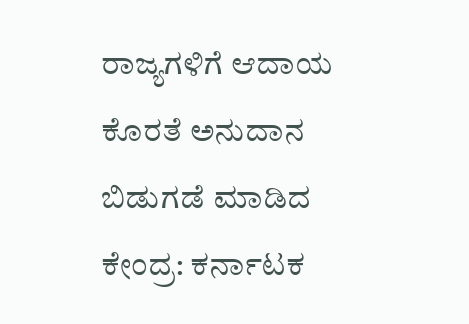ರಾಜ್ಯಗಳಿಗೆ ಆದಾಯ ಕೊರತೆ ಅನುದಾನ ಬಿಡುಗಡೆ ಮಾಡಿದ ಕೇಂದ್ರ: ಕರ್ನಾಟಕ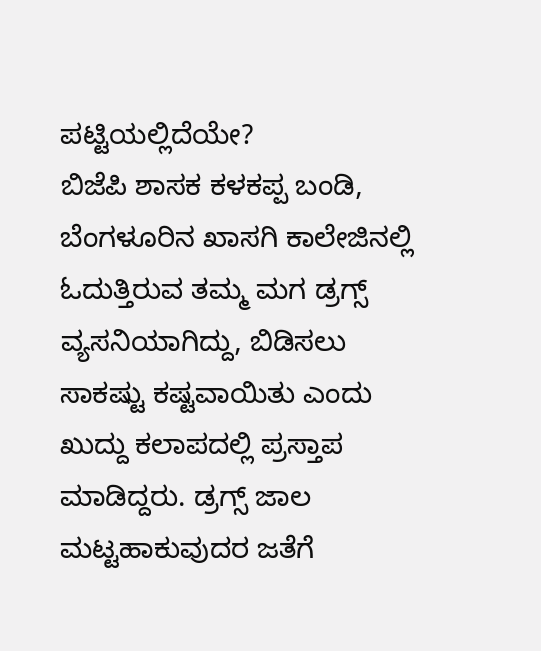ಪಟ್ಟಿಯಲ್ಲಿದೆಯೇ?
ಬಿಜೆಪಿ ಶಾಸಕ ಕಳಕಪ್ಪ ಬಂಡಿ, ಬೆಂಗಳೂರಿನ ಖಾಸಗಿ ಕಾಲೇಜಿನಲ್ಲಿ ಓದುತ್ತಿರುವ ತಮ್ಮ ಮಗ ಡ್ರಗ್ಸ್ ವ್ಯಸನಿಯಾಗಿದ್ದು, ಬಿಡಿಸಲು ಸಾಕಷ್ಟು ಕಷ್ಟವಾಯಿತು ಎಂದು ಖುದ್ದು ಕಲಾಪದಲ್ಲಿ ಪ್ರಸ್ತಾಪ ಮಾಡಿದ್ದರು. ಡ್ರಗ್ಸ್ ಜಾಲ ಮಟ್ಟಹಾಕುವುದರ ಜತೆಗೆ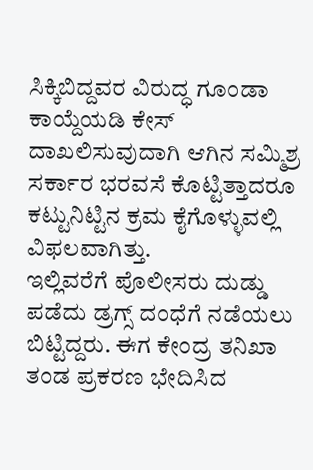ಸಿಕ್ಕಿಬಿದ್ದವರ ವಿರುದ್ಧ ಗೂಂಡಾ ಕಾಯ್ದೆಯಡಿ ಕೇಸ್ ದಾಖಲಿಸುವುದಾಗಿ ಆಗಿನ ಸಮ್ಮಿಶ್ರ ಸರ್ಕಾರ ಭರವಸೆ ಕೊಟ್ಟಿತ್ತಾದರೂ ಕಟ್ಟುನಿಟ್ಟಿನ ಕ್ರಮ ಕೈಗೊಳ್ಳುವಲ್ಲಿ ವಿಫಲವಾಗಿತ್ತು.
ಇಲ್ಲಿವರೆಗೆ ಪೊಲೀಸರು ದುಡ್ಡು ಪಡೆದು ಡ್ರಗ್ಸ್ ದಂಧೆಗೆ ನಡೆಯಲು ಬಿಟ್ಟಿದ್ದರು. ಈಗ ಕೇಂದ್ರ ತನಿಖಾ ತಂಡ ಪ್ರಕರಣ ಭೇದಿಸಿದ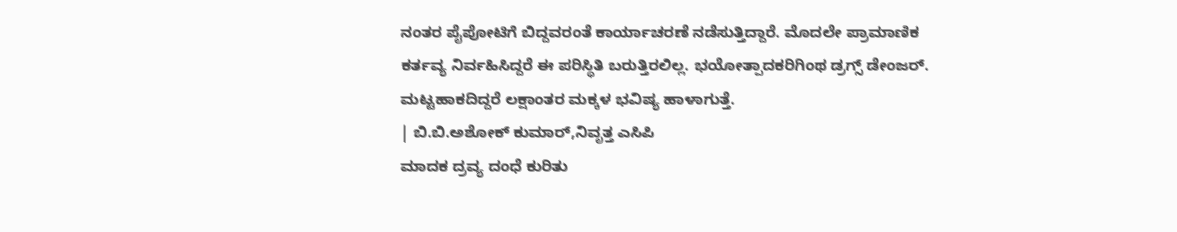ನಂತರ ಪೈಪೋಟಿಗೆ ಬಿದ್ದವರಂತೆ ಕಾರ್ಯಾಚರಣೆ ನಡೆಸುತ್ತಿದ್ದಾರೆ. ಮೊದಲೇ ಪ್ರಾಮಾಣಿಕ ಕರ್ತವ್ಯ ನಿರ್ವಹಿಸಿದ್ದರೆ ಈ ಪರಿಸ್ಥಿತಿ ಬರುತ್ತಿರಲಿಲ್ಲ. ಭಯೋತ್ಪಾದಕರಿಗಿಂಥ ಡ್ರಗ್ಸ್ ಡೇಂಜರ್. ಮಟ್ಟಹಾಕದಿದ್ದರೆ ಲಕ್ಷಾಂತರ ಮಕ್ಕಳ ಭವಿಷ್ಯ ಹಾಳಾಗುತ್ತೆ.
| ಬಿ.ಬಿ.ಅಶೋಕ್ ಕುಮಾರ್,ನಿವೃತ್ತ ಎಸಿಪಿ
ಮಾದಕ ದ್ರವ್ಯ ದಂಧೆ ಕುರಿತು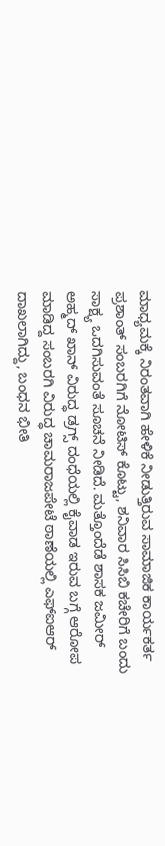ಮಾಧ್ಯಮಕ್ಕೆ ನಿರಂತವಾಗಿ ಹೇಳಿಕೆ ನೀಡುತ್ತಿರುವ ಸಾಮಾಜಿಕ ಕಾರ್ಯಕರ್ತ ಪ್ರಶಾಂತ್ ಸಂಬರಗಿಗೆ ನೋಟಿಸ್ ಕೊಟ್ಟು, ಶನಿವಾರ ಸಿಸಿಬಿ ಕಚೇರಿಗೆ ಬಂದು ಸಾಕ್ಷ್ಯ ಒದಗಿಸುವಂತೆ ಸೂಚನೆ ನೀಡಿದೆ. ಮತ್ತೊಂದೆಡೆ ಶಾಸಕ ಜಮೀರ್ ಅಹ್ಮದ್ ಖಾನ್ ವಿರುದ್ಧ ಡ್ರಗ್ಸ್ ದಂಧೆಯಲ್ಲಿ ಕೈವಾಡ ಇರುವ ಬಗ್ಗೆ ಆರೋಪ ಮಾಡಿದ್ದ ಸಂಬರಗಿ ವಿರುದ್ಧ ಚಾಮರಾಜಪೇಟೆ ಠಾಣೆಯಲ್ಲಿ ಎಫ್ಐಆರ್ ದಾಖಲಾಗಿದ್ದು, ಬಂಧನ ಭೀತಿ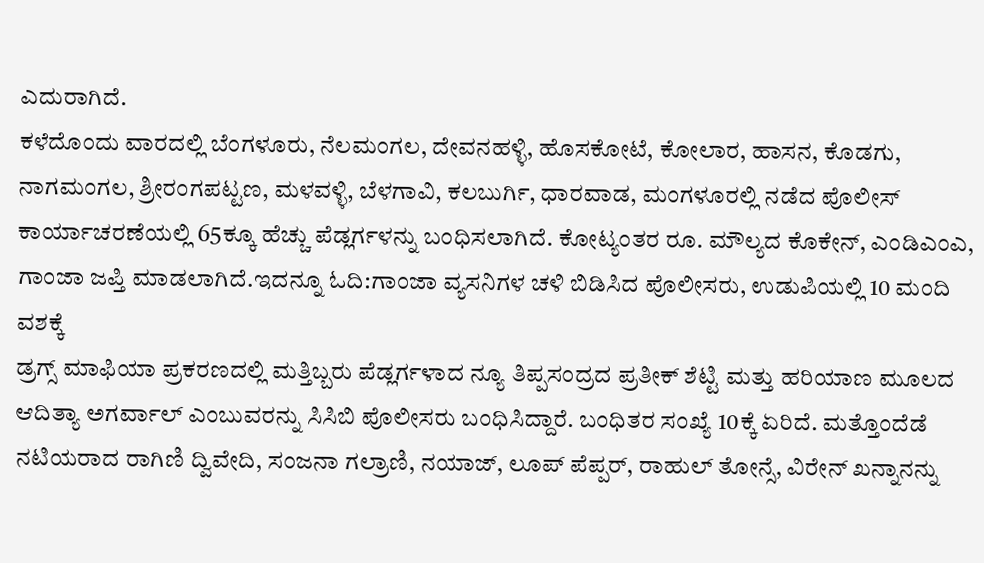ಎದುರಾಗಿದೆ.
ಕಳೆದೊಂದು ವಾರದಲ್ಲಿ ಬೆಂಗಳೂರು, ನೆಲಮಂಗಲ, ದೇವನಹಳ್ಳಿ, ಹೊಸಕೋಟೆ, ಕೋಲಾರ, ಹಾಸನ, ಕೊಡಗು, ನಾಗಮಂಗಲ, ಶ್ರೀರಂಗಪಟ್ಟಣ, ಮಳವಳ್ಳಿ, ಬೆಳಗಾವಿ, ಕಲಬುರ್ಗಿ, ಧಾರವಾಡ, ಮಂಗಳೂರಲ್ಲಿ ನಡೆದ ಪೊಲೀಸ್ ಕಾರ್ಯಾಚರಣೆಯಲ್ಲಿ 65ಕ್ಕೂ ಹೆಚ್ಚು ಪೆಡ್ಲರ್ಗಳನ್ನು ಬಂಧಿಸಲಾಗಿದೆ. ಕೋಟ್ಯಂತರ ರೂ. ಮೌಲ್ಯದ ಕೊಕೇನ್, ಎಂಡಿಎಂಎ, ಗಾಂಜಾ ಜಪ್ತಿ ಮಾಡಲಾಗಿದೆ.ಇದನ್ನೂ ಓದಿ:ಗಾಂಜಾ ವ್ಯಸನಿಗಳ ಚಳಿ ಬಿಡಿಸಿದ ಪೊಲೀಸರು, ಉಡುಪಿಯಲ್ಲಿ 10 ಮಂದಿ ವಶಕ್ಕೆ
ಡ್ರಗ್ಸ್ ಮಾಫಿಯಾ ಪ್ರಕರಣದಲ್ಲಿ ಮತ್ತಿಬ್ಬರು ಪೆಡ್ಲರ್ಗಳಾದ ನ್ಯೂ ತಿಪ್ಪಸಂದ್ರದ ಪ್ರತೀಕ್ ಶೆಟ್ಟಿ ಮತ್ತು ಹರಿಯಾಣ ಮೂಲದ ಆದಿತ್ಯಾ ಅಗರ್ವಾಲ್ ಎಂಬುವರನ್ನು ಸಿಸಿಬಿ ಪೊಲೀಸರು ಬಂಧಿಸಿದ್ದಾರೆ. ಬಂಧಿತರ ಸಂಖ್ಯೆ 10ಕ್ಕೆ ಏರಿದೆ. ಮತ್ತೊಂದೆಡೆ ನಟಿಯರಾದ ರಾಗಿಣಿ ದ್ವಿವೇದಿ, ಸಂಜನಾ ಗಲ್ರಾಣಿ, ನಯಾಜ್, ಲೂಪ್ ಪೆಪ್ಪರ್, ರಾಹುಲ್ ತೋನ್ಸೆ, ವಿರೇನ್ ಖನ್ನಾನನ್ನು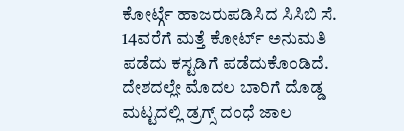ಕೋರ್ಟ್ಗೆ ಹಾಜರುಪಡಿಸಿದ ಸಿಸಿಬಿ ಸೆ. 14ವರೆಗೆ ಮತ್ತೆ ಕೋರ್ಟ್ ಅನುಮತಿ ಪಡೆದು ಕಸ್ಟಡಿಗೆ ಪಡೆದುಕೊಂಡಿದೆ.
ದೇಶದಲ್ಲೇ ಮೊದಲ ಬಾರಿಗೆ ದೊಡ್ಡ ಮಟ್ಟದಲ್ಲಿ ಡ್ರಗ್ಸ್ ದಂಧೆ ಜಾಲ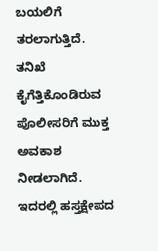ಬಯಲಿಗೆ ತರಲಾಗುತ್ತಿದೆ. ತನಿಖೆ ಕೈಗೆತ್ತಿಕೊಂಡಿರುವ ಪೊಲೀಸರಿಗೆ ಮುಕ್ತ ಅವಕಾಶ ನೀಡಲಾಗಿದೆ. ಇದರಲ್ಲಿ ಹಸ್ತಕ್ಷೇಪದ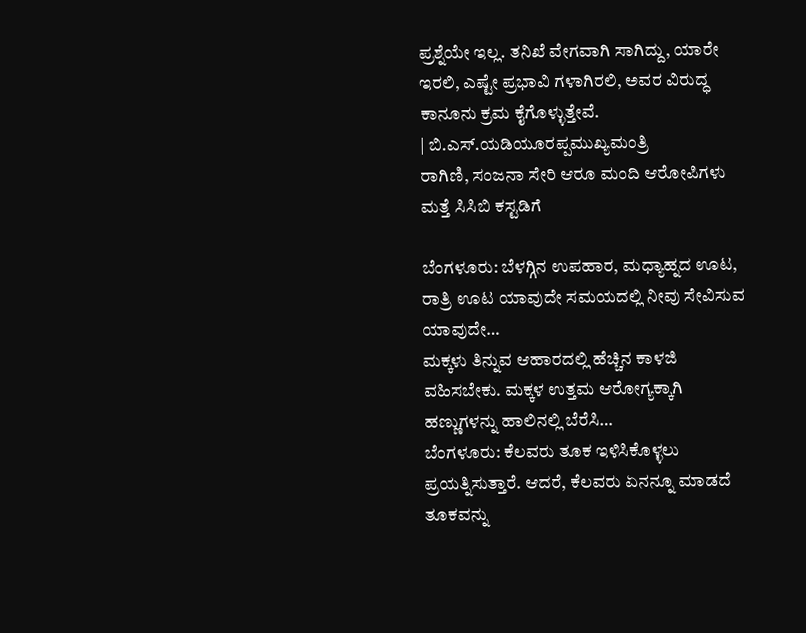ಪ್ರಶ್ನೆಯೇ ಇಲ್ಲ. ತನಿಖೆ ವೇಗವಾಗಿ ಸಾಗಿದ್ದು, ಯಾರೇ ಇರಲಿ, ಎಷ್ಟೇ ಪ್ರಭಾವಿ ಗಳಾಗಿರಲಿ, ಅವರ ವಿರುದ್ಧ ಕಾನೂನು ಕ್ರಮ ಕೈಗೊಳ್ಳುತ್ತೇವೆ.
| ಬಿ.ಎಸ್.ಯಡಿಯೂರಪ್ಪಮುಖ್ಯಮಂತ್ರಿ
ರಾಗಿಣಿ, ಸಂಜನಾ ಸೇರಿ ಆರೂ ಮಂದಿ ಆರೋಪಿಗಳು ಮತ್ತೆ ಸಿಸಿಬಿ ಕಸ್ಟಡಿಗೆ

ಬೆಂಗಳೂರು: ಬೆಳಗ್ಗಿನ ಉಪಹಾರ, ಮಧ್ಯಾಹ್ನದ ಊಟ, ರಾತ್ರಿ ಊಟ ಯಾವುದೇ ಸಮಯದಲ್ಲಿ ನೀವು ಸೇವಿಸುವ ಯಾವುದೇ…
ಮಕ್ಕಳು ತಿನ್ನುವ ಆಹಾರದಲ್ಲಿ ಹೆಚ್ಚಿನ ಕಾಳಜಿ ವಹಿಸಬೇಕು. ಮಕ್ಕಳ ಉತ್ತಮ ಆರೋಗ್ಯಕ್ಕಾಗಿ ಹಣ್ಣುಗಳನ್ನು ಹಾಲಿನಲ್ಲಿ ಬೆರೆಸಿ…
ಬೆಂಗಳೂರು: ಕೆಲವರು ತೂಕ ಇಳಿಸಿಕೊಳ್ಳಲು ಪ್ರಯತ್ನಿಸುತ್ತಾರೆ. ಆದರೆ, ಕೆಲವರು ಏನನ್ನೂ ಮಾಡದೆ ತೂಕವನ್ನು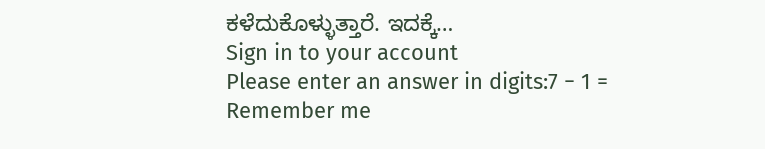ಕಳೆದುಕೊಳ್ಳುತ್ತಾರೆ. ಇದಕ್ಕೆ…
Sign in to your account
Please enter an answer in digits:7 − 1 =
Remember me